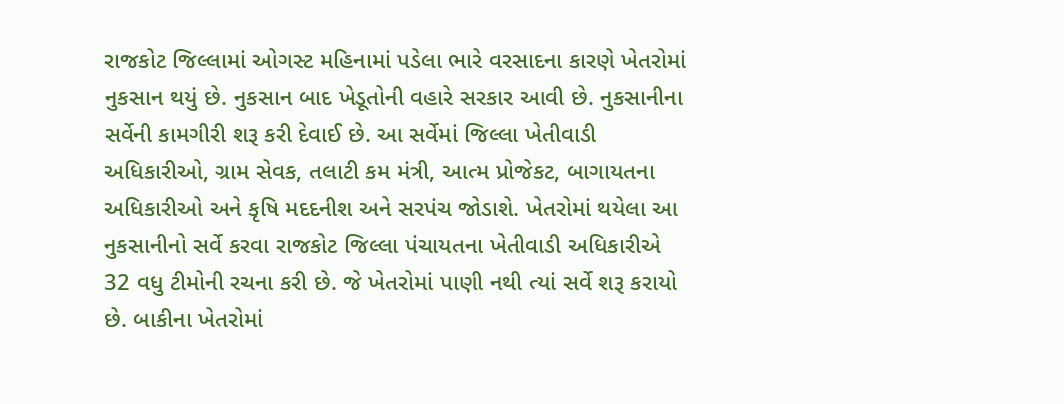રાજકોટ જિલ્લામાં ઓગસ્ટ મહિનામાં પડેલા ભારે વરસાદના કારણે ખેતરોમાં નુકસાન થયું છે. નુકસાન બાદ ખેડૂતોની વહારે સરકાર આવી છે. નુકસાનીના સર્વેની કામગીરી શરૂ કરી દેવાઈ છે. આ સર્વેમાં જિલ્લા ખેતીવાડી અધિકારીઓ, ગ્રામ સેવક, તલાટી કમ મંત્રી, આત્મ પ્રોજેકટ, બાગાયતના અધિકારીઓ અને કૃષિ મદદનીશ અને સરપંચ જોડાશે. ખેતરોમાં થયેલા આ નુકસાનીનો સર્વે કરવા રાજકોટ જિલ્લા પંચાયતના ખેતીવાડી અધિકારીએ 32 વધુ ટીમોની રચના કરી છે. જે ખેતરોમાં પાણી નથી ત્યાં સર્વે શરૂ કરાયો છે. બાકીના ખેતરોમાં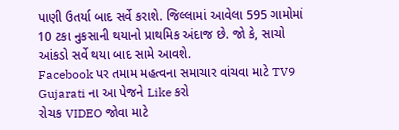પાણી ઉતર્યા બાદ સર્વે કરાશે. જિલ્લામાં આવેલા 595 ગામોમાં 10 ટકા નુકસાની થયાનો પ્રાથમિક અંદાજ છે. જો કે, સાચો આંકડો સર્વે થયા બાદ સામે આવશે.
Facebook પર તમામ મહત્વના સમાચાર વાંચવા માટે TV9 Gujarati ના આ પેજને Like કરો
રોચક VIDEO જોવા માટે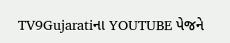TV9Gujaratiના YOUTUBE પેજને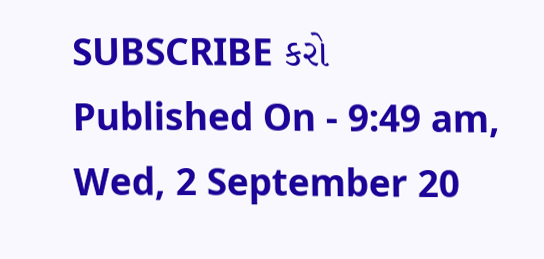SUBSCRIBE કરો
Published On - 9:49 am, Wed, 2 September 20